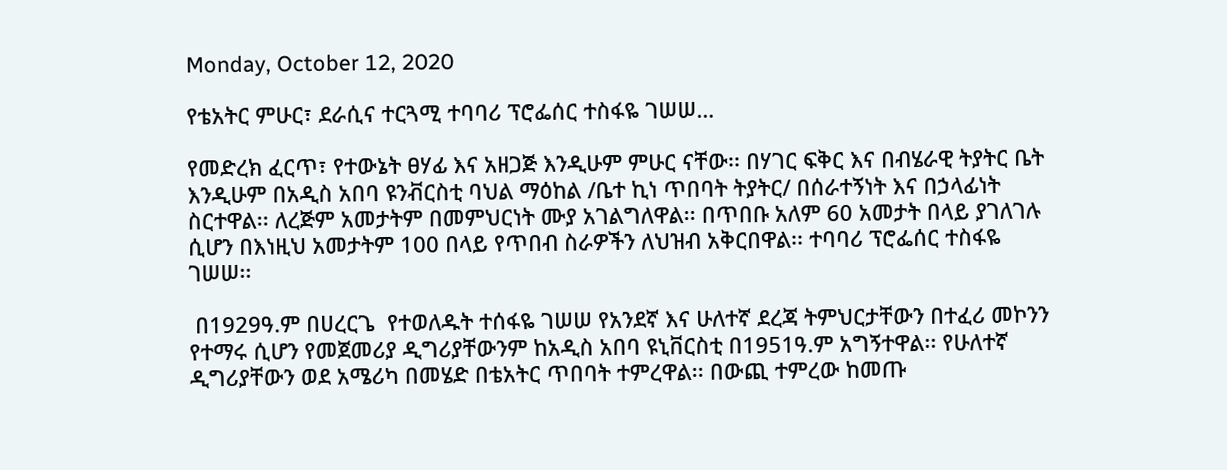Monday, October 12, 2020

የቴአትር ምሁር፣ ደራሲና ተርጓሚ ተባባሪ ፕሮፌሰር ተስፋዬ ገሠሠ…

የመድረክ ፈርጥ፣ የተውኔት ፀሃፊ እና አዘጋጅ እንዲሁም ምሁር ናቸው፡፡ በሃገር ፍቅር እና በብሄራዊ ትያትር ቤት እንዲሁም በአዲስ አበባ ዩንቭርስቲ ባህል ማዕከል /ቤተ ኪነ ጥበባት ትያትር/ በሰራተኝነት እና በኃላፊነት ስርተዋል፡፡ ለረጅም አመታትም በመምህርነት ሙያ አገልግለዋል፡፡ በጥበቡ አለም 60 አመታት በላይ ያገለገሉ ሲሆን በእነዚህ አመታትም 100 በላይ የጥበብ ስራዎችን ለህዝብ አቅርበዋል፡፡ ተባባሪ ፕሮፌሰር ተስፋዬ ገሠሠ፡፡

 በ1929ዓ.ም በሀረርጌ  የተወለዱት ተሰፋዬ ገሠሠ የአንደኛ እና ሁለተኛ ደረጃ ትምህርታቸውን በተፈሪ መኮንን የተማሩ ሲሆን የመጀመሪያ ዲግሪያቸውንም ከአዲስ አበባ ዩኒቨርስቲ በ1951ዓ.ም አግኝተዋል፡፡ የሁለተኛ ዲግሪያቸውን ወደ አሜሪካ በመሄድ በቴአትር ጥበባት ተምረዋል፡፡ በውጪ ተምረው ከመጡ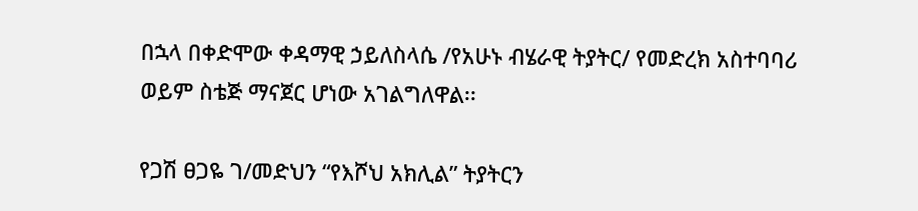በኋላ በቀድሞው ቀዳማዊ ኃይለስላሴ /የአሁኑ ብሄራዊ ትያትር/ የመድረክ አስተባባሪ ወይም ስቴጅ ማናጀር ሆነው አገልግለዋል፡፡

የጋሽ ፀጋዬ ገ/መድህን “የእሾህ አክሊል” ትያትርን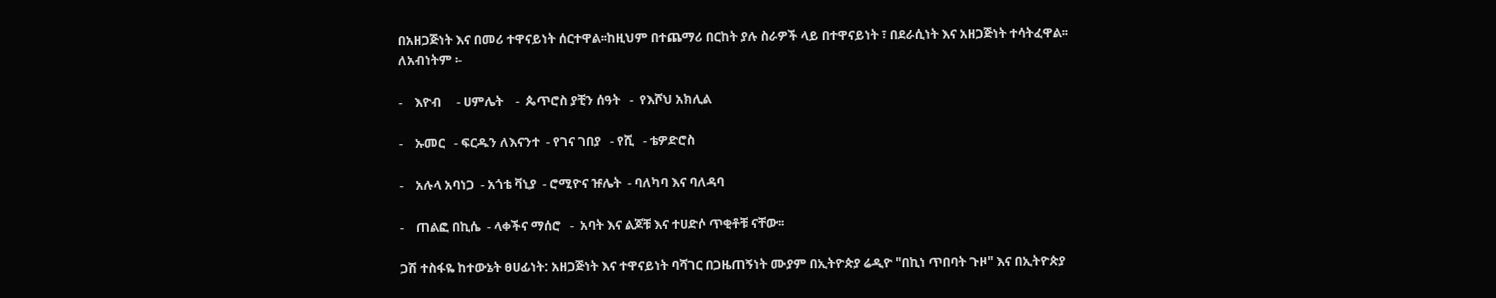በአዘጋጅነት እና በመሪ ተዋናይነት ሰርተዋል፡፡ከዚህም በተጨማሪ በርከት ያሉ ስራዎች ላይ በተዋናይነት ፣ በደራሲነት እና አዘጋጅነት ተሳትፈዋል፡፡ ለአብነትም ፡-

-    እዮብ     - ሀምሌት    -  ጴጥሮስ ያቺን ሰዓት   -  የእሾህ አክሊል

-    ኡመር   - ፍርዱን ለእናንተ  - የገና ገበያ   - የሺ   - ቴዎድሮስ

-    አሉላ አባነጋ  - አጎቴ ቫኒያ  - ሮሚዮና ዡሌት  - ባለካባ እና ባለዳባ

-    ጠልፎ በኪሴ  - ላቀችና ማሰሮ   -  አባት እና ልጆቹ እና ተሀድሶ ጥቂቶቹ ናቸው፡፡

ጋሽ ተስፋዬ ከተውኔት ፀሀፊነት: አዘጋጅነት እና ተዋናይነት ባሻገር በጋዜጠኝነት ሙያም በኢትዮጵያ ሬዲዮ "በኪነ ጥበባት ጉዞ" እና በኢትዮጵያ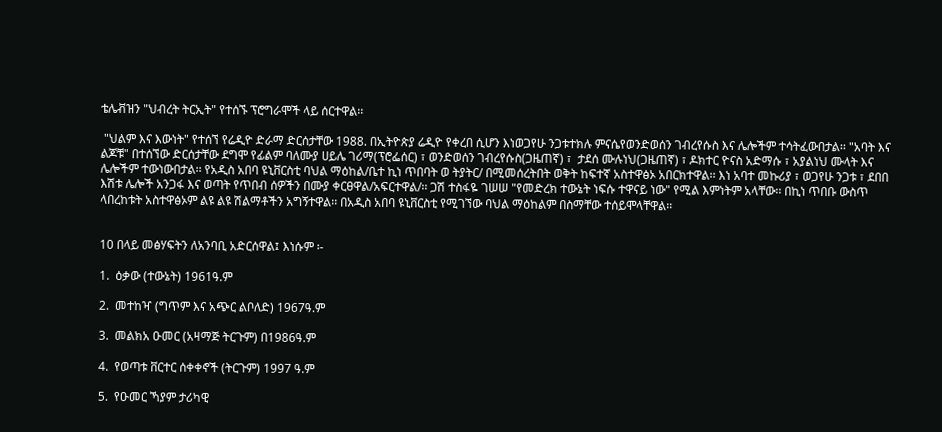ቴሌቭዝን "ህብረት ትርኢት" የተሰኙ ፕሮግራሞች ላይ ሰርተዋል፡፡

 "ህልም እና እውነት" የተሰኘ የሬዲዮ ድራማ ድርሰታቸው 1988. በኢትዮጵያ ሬዲዮ የቀረበ ሲሆን እነወጋየሁ ንጋቱተክሉ ምናሴየወንድወሰን ገብረየሱስ እና ሌሎችም ተሳትፈውበታል፡፡ "አባት እና ልጆቹ" በተሰኘው ድርሰታቸው ደግሞ የፊልም ባለሙያ ሀይሌ ገሪማ(ፕሮፌሰር) ፣ ወንድወሰን ገብረየሱስ(ጋዜጠኛ) ፣  ታደሰ ሙሉነህ(ጋዜጠኛ) ፣ ዶክተር ዮናስ አድማሱ ፣ አያልነህ ሙላት እና ሌሎችም ተውነውበታል፡፡ የአዲስ አበባ ዩኒቨርስቲ ባህል ማዕከል/ቤተ ኪነ ጥበባት ወ ትያትር/ በሚመሰረትበት ወቅት ከፍተኛ አስተዋፅኦ አበርክተዋል፡፡ እነ አባተ መኩሪያ ፣ ወጋየሁ ንጋቱ ፣ ደበበ እሽቱ ሌሎች አንጋፋ እና ወጣት የጥበብ ሰዎችን በሙያ ቀርፀዋል/አፍርተዋል/፡፡ ጋሽ ተስፋዬ ገሠሠ "የመድረክ ተውኔት ነፍሱ ተዋናይ ነው" የሚል እምነትም አላቸው፡፡ በኪነ ጥበቡ ውስጥ ላበረከቱት አስተዋፅኦም ልዩ ልዩ ሽልማቶችን አግኝተዋል፡፡ በአዲስ አበባ ዩኒቨርስቲ የሚገኘው ባህል ማዕከልም በስማቸው ተሰይሞላቸዋል፡፡


10 በላይ መፅሃፍትን ለአንባቢ አድርሰዋል፤ እነሱም ፡-

1.  ዕቃው (ተውኔት) 1961ዓ.ም

2.  መተከዣ (ግጥም እና አጭር ልቦለድ) 1967ዓ.ም

3.  መልክአ ዑመር (አዛማጅ ትርጉም) በ1986ዓ.ም

4.  የወጣቱ ቨርተር ሰቀቀኖች (ትርጉም) 1997 ዓ.ም

5.  የዑመር ኻያም ታሪካዊ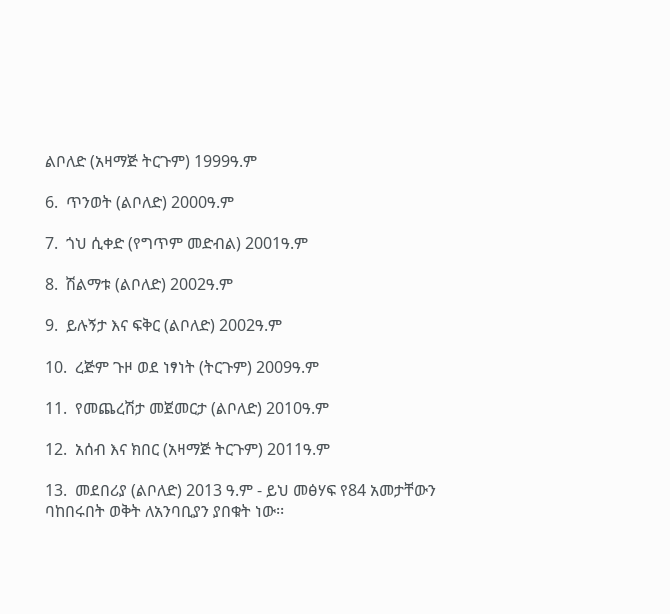ልቦለድ (አዛማጅ ትርጉም) 1999ዓ.ም

6.  ጥንወት (ልቦለድ) 2000ዓ.ም

7.  ጎህ ሲቀድ (የግጥም መድብል) 2001ዓ.ም

8.  ሽልማቱ (ልቦለድ) 2002ዓ.ም

9.  ይሉኝታ እና ፍቅር (ልቦለድ) 2002ዓ.ም

10.  ረጅም ጉዞ ወደ ነፃነት (ትርጉም) 2009ዓ.ም

11.  የመጨረሽታ መጀመርታ (ልቦለድ) 2010ዓ.ም

12.  አሰብ እና ክበር (አዛማጅ ትርጉም) 2011ዓ.ም

13.  መደበሪያ (ልቦለድ) 2013 ዓ.ም - ይህ መፅሃፍ የ84 አመታቸውን ባከበሩበት ወቅት ለአንባቢያን ያበቁት ነው፡፡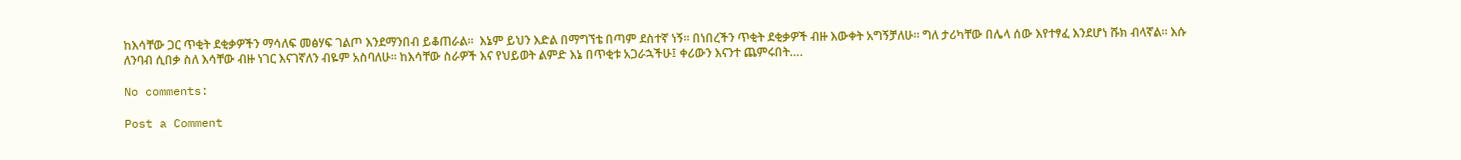ከእሳቸው ጋር ጥቂት ደቂቃዎችን ማሳለፍ መፅሃፍ ገልጦ እንደማንበብ ይቆጠራል፡፡  እኔም ይህን እድል በማግኘቴ በጣም ደስተኛ ነኝ፡፡ በነበረችን ጥቂት ደቂቃዎች ብዙ እውቀት አግኝቻለሁ፡፡ ግለ ታሪካቸው በሌላ ሰው እየተፃፈ እንደሆነ ሹክ ብላኛል፡፡ እሱ ለንባብ ሲበቃ ስለ እሳቸው ብዙ ነገር እናገኛለን ብዬም አስባለሁ፡፡ ከእሳቸው ስራዎች እና የህይወት ልምድ እኔ በጥቂቱ አጋራኋችሁ፤ ቀሪውን እናንተ ጨምሩበት….

No comments:

Post a Comment